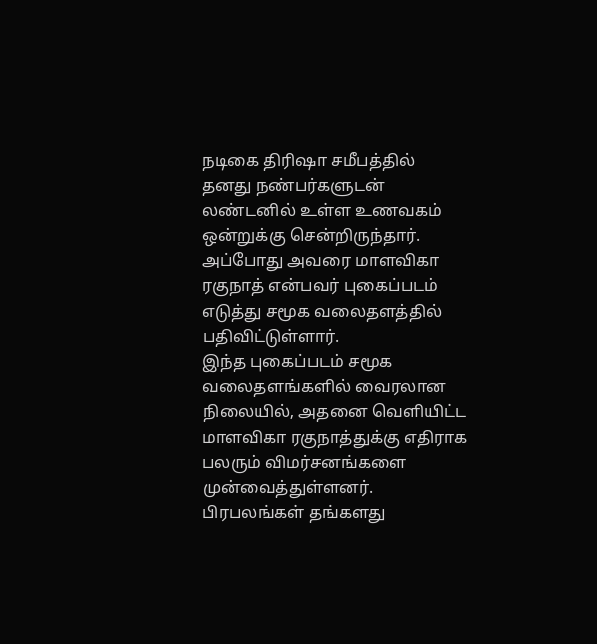நடிகை திரிஷா சமீபத்தில் தனது நண்பர்களுடன் லண்டனில் உள்ள உணவகம் ஒன்றுக்கு சென்றிருந்தார். அப்போது அவரை மாளவிகா ரகுநாத் என்பவர் புகைப்படம் எடுத்து சமூக வலைதளத்தில் பதிவிட்டுள்ளார்.
இந்த புகைப்படம் சமூக வலைதளங்களில் வைரலான நிலையில், அதனை வெளியிட்ட மாளவிகா ரகுநாத்துக்கு எதிராக பலரும் விமர்சனங்களை முன்வைத்துள்ளனர்.
பிரபலங்கள் தங்களது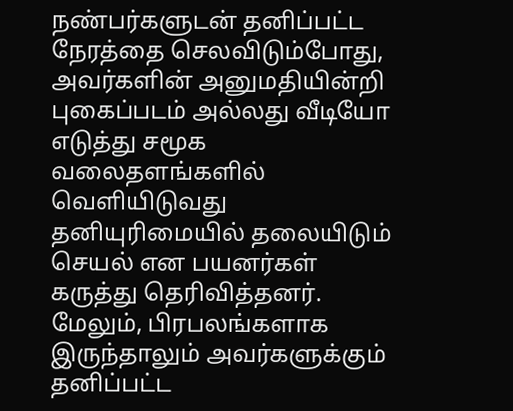நண்பர்களுடன் தனிப்பட்ட நேரத்தை செலவிடும்போது, அவர்களின் அனுமதியின்றி புகைப்படம் அல்லது வீடியோ எடுத்து சமூக வலைதளங்களில் வெளியிடுவது தனியுரிமையில் தலையிடும் செயல் என பயனர்கள் கருத்து தெரிவித்தனர்.
மேலும், பிரபலங்களாக இருந்தாலும் அவர்களுக்கும் தனிப்பட்ட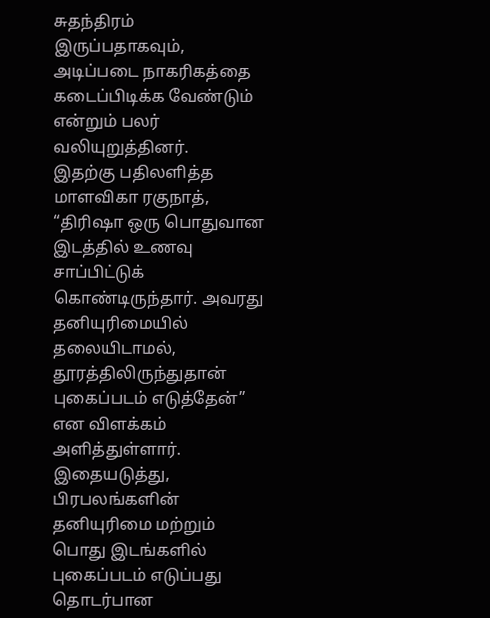சுதந்திரம் இருப்பதாகவும், அடிப்படை நாகரிகத்தை கடைப்பிடிக்க வேண்டும் என்றும் பலர் வலியுறுத்தினர்.
இதற்கு பதிலளித்த மாளவிகா ரகுநாத், “திரிஷா ஒரு பொதுவான இடத்தில் உணவு சாப்பிட்டுக் கொண்டிருந்தார். அவரது தனியுரிமையில் தலையிடாமல், தூரத்திலிருந்துதான் புகைப்படம் எடுத்தேன்” என விளக்கம் அளித்துள்ளார்.
இதையடுத்து, பிரபலங்களின் தனியுரிமை மற்றும் பொது இடங்களில் புகைப்படம் எடுப்பது தொடர்பான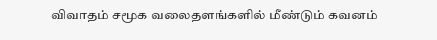விவாதம் சமூக வலைதளங்களில் மீண்டும் கவனம்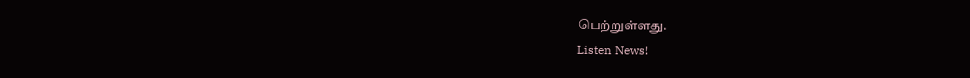பெற்றுள்ளது.
Listen News!